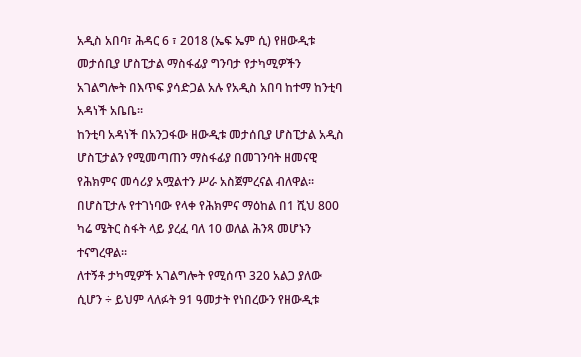አዲስ አበባ፣ ሕዳር 6 ፣ 2018 (ኤፍ ኤም ሲ) የዘውዲቱ መታሰቢያ ሆስፒታል ማስፋፊያ ግንባታ የታካሚዎችን አገልግሎት በእጥፍ ያሳድጋል አሉ የአዲስ አበባ ከተማ ከንቲባ አዳነች አቤቤ፡፡
ከንቲባ አዳነች በአንጋፋው ዘውዲቱ መታሰቢያ ሆስፒታል አዲስ ሆስፒታልን የሚመጣጠን ማስፋፊያ በመገንባት ዘመናዊ የሕክምና መሳሪያ አሟልተን ሥራ አስጀምረናል ብለዋል።
በሆስፒታሉ የተገነባው የላቀ የሕክምና ማዕከል በ1 ሺህ 800 ካሬ ሜትር ስፋት ላይ ያረፈ ባለ 10 ወለል ሕንጻ መሆኑን ተናግረዋል፡፡
ለተኝቶ ታካሚዎች አገልግሎት የሚሰጥ 320 አልጋ ያለው ሲሆን ÷ ይህም ላለፉት 91 ዓመታት የነበረውን የዘውዲቱ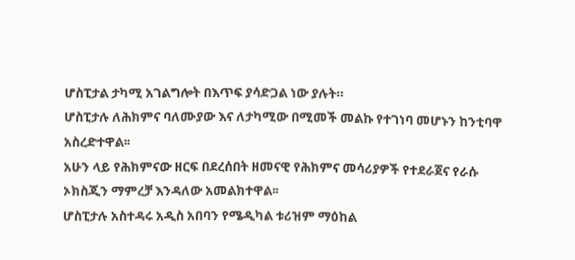ሆስፒታል ታካሚ አገልግሎት በእጥፍ ያሳድጋል ነው ያሉት።
ሆስፒታሉ ለሕክምና ባለሙያው እና ለታካሚው በሚመች መልኩ የተገነባ መሆኑን ከንቲባዋ አስረድተዋል፡፡
አሁን ላይ የሕክምናው ዘርፍ በደረሰበት ዘመናዊ የሕክምና መሳሪያዎች የተደራጀና የራሱ ኦክስጂን ማምረቻ እንዳለው አመልክተዋል፡፡
ሆስፒታሉ አስተዳሩ አዲስ አበባን የሜዲካል ቱሪዝም ማዕከል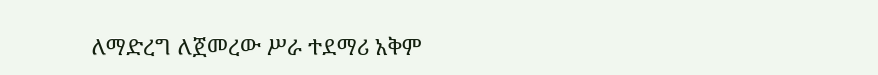ለማድረግ ለጀመረው ሥራ ተደማሪ አቅም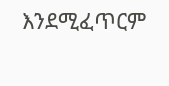እንደሚፈጥርም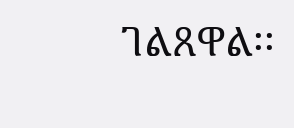ገልጸዋል፡፡